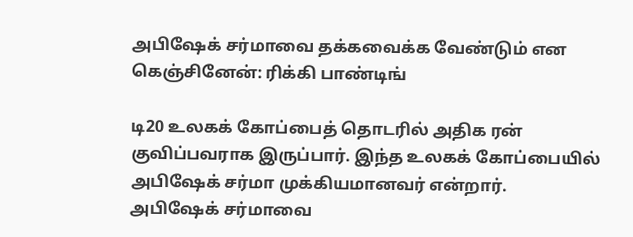அபிஷேக் சர்மாவை தக்கவைக்க வேண்டும் என கெஞ்சினேன்: ரிக்கி பாண்டிங்

டி20 உலகக் கோப்பைத் தொடரில் அதிக ரன் குவிப்பவராக இருப்பார். இந்த உலகக் கோப்பையில் அபிஷேக் சர்மா முக்கியமானவர் என்றார்.
அபிஷேக் சர்மாவை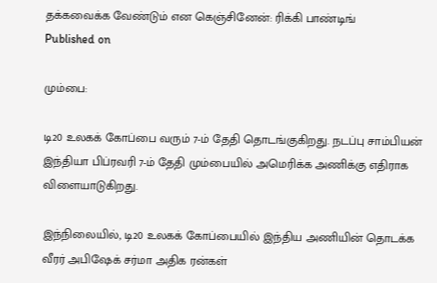தக்கவைக்க வேண்டும் என கெஞ்சினேன்: ரிக்கி பாண்டிங்
Published on

மும்பை:

டி20 உலகக் கோப்பை வரும் 7-ம் தேதி தொடங்குகிறது. நடப்பு சாம்பியன் இந்தியா பிப்ரவரி 7-ம் தேதி மும்பையில் அமெரிக்க அணிக்கு எதிராக விளையாடுகிறது.

இந்நிலையில், டி20 உலகக் கோப்பையில் இந்திய அணியின் தொடக்க வீரர் அபிஷேக் சர்மா அதிக ரன்கள்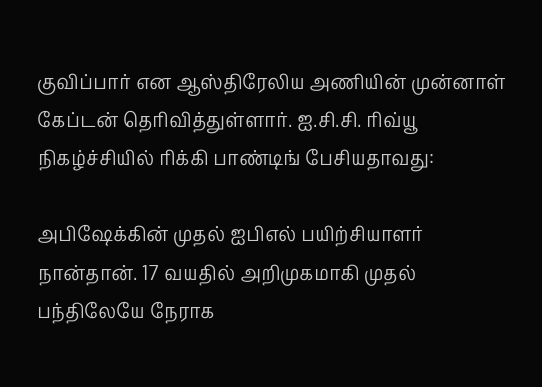குவிப்பார் என ஆஸ்திரேலிய அணியின் முன்னாள் கேப்டன் தெரிவித்துள்ளார். ஐ.சி.சி. ரிவ்யூ நிகழ்ச்சியில் ரிக்கி பாண்டிங் பேசியதாவது:

அபிஷேக்கின் முதல் ஐபிஎல் பயிற்சியாளர் நான்தான். 17 வயதில் அறிமுகமாகி முதல் பந்திலேயே நேராக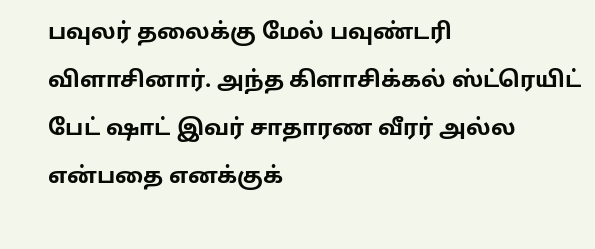பவுலர் தலைக்கு மேல் பவுண்டரி விளாசினார். அந்த கிளாசிக்கல் ஸ்ட்ரெயிட் பேட் ஷாட் இவர் சாதாரண வீரர் அல்ல என்பதை எனக்குக்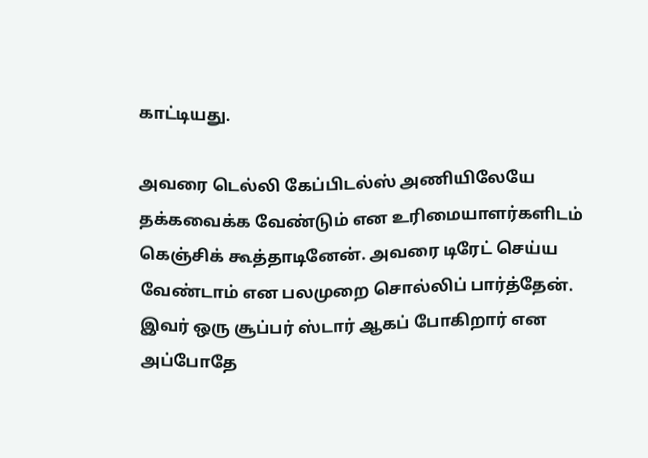காட்டியது.

அவரை டெல்லி கேப்பிடல்ஸ் அணியிலேயே தக்கவைக்க வேண்டும் என உரிமையாளர்களிடம் கெஞ்சிக் கூத்தாடினேன். அவரை டிரேட் செய்ய வேண்டாம் என பலமுறை சொல்லிப் பார்த்தேன். இவர் ஒரு சூப்பர் ஸ்டார் ஆகப் போகிறார் என அப்போதே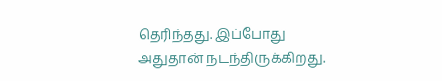தெரிந்தது. இப்போது அதுதான் நடந்திருக்கிறது.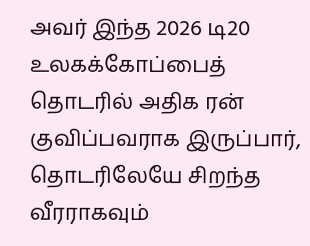அவர் இந்த 2026 டி20 உலகக்கோப்பைத் தொடரில் அதிக ரன் குவிப்பவராக இருப்பார், தொடரிலேயே சிறந்த வீரராகவும்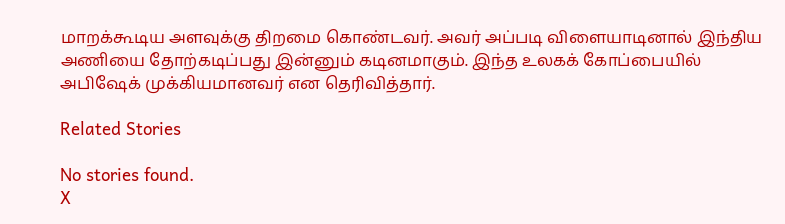மாறக்கூடிய அளவுக்கு திறமை கொண்டவர். அவர் அப்படி விளையாடினால் இந்திய அணியை தோற்கடிப்பது இன்னும் கடினமாகும். இந்த உலகக் கோப்பையில் அபிஷேக் முக்கியமானவர் என தெரிவித்தார்.

Related Stories

No stories found.
X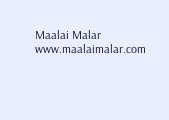Maalai Malar
www.maalaimalar.com